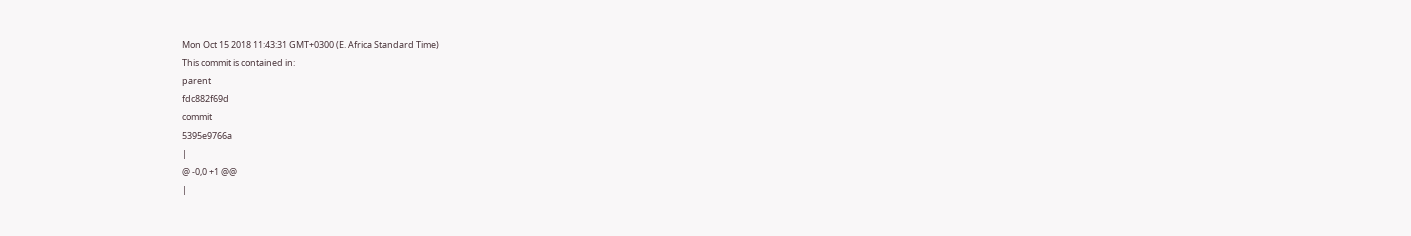Mon Oct 15 2018 11:43:31 GMT+0300 (E. Africa Standard Time)
This commit is contained in:
parent
fdc882f69d
commit
5395e9766a
|
@ -0,0 +1 @@
|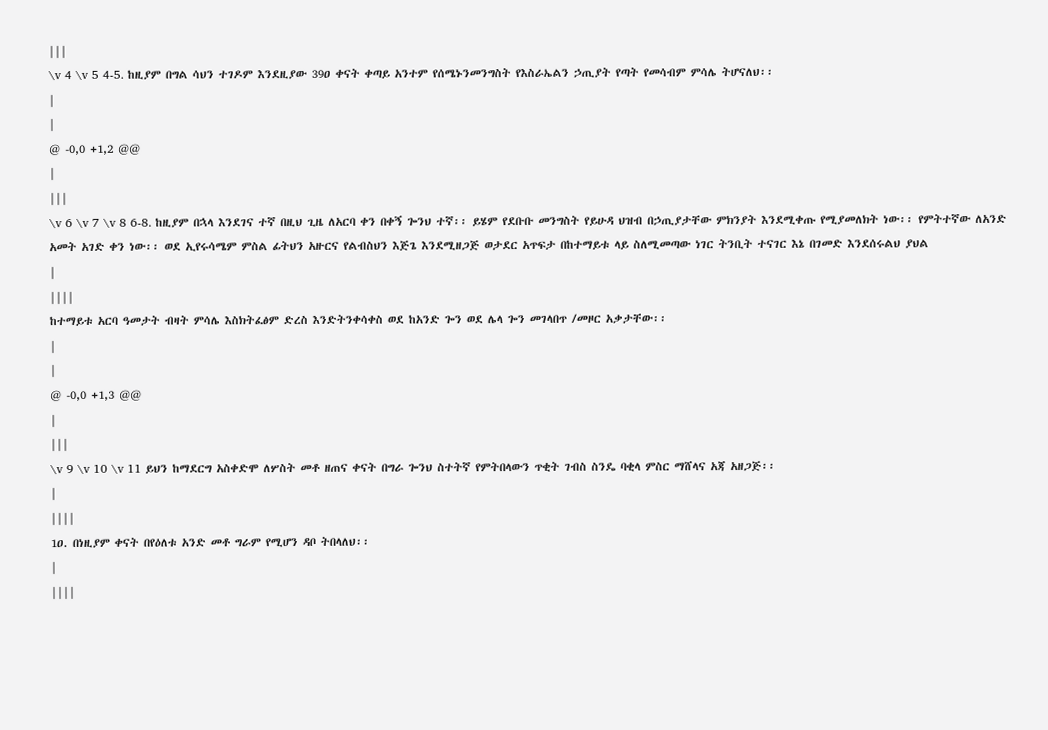|||
\v 4 \v 5 4-5. ከዚያም በግል ሳህን ተገዶም እንደዚያው 39ዐ ቀናት ቀጣይ አንተም የሰሜኑንመንግስት የእስራኤልን ኃጢያት የጣት የመሳብም ምሳሌ ትሆናለህ፡፡
|
|
@ -0,0 +1,2 @@
|
|||
\v 6 \v 7 \v 8 6-8. ከዚያም በኋላ እንደገና ተኛ በዚህ ጊዜ ለአርባ ቀን በቀኝ ጐንህ ተኛ፡፡ ይሄም የደቡቡ መንግስት የይሁዳ ህዝብ በኃጢያታቸው ምክንያት እንደሚቀጡ የሚያመለክት ነው፡፡ የምትተኛው ለአንድ አመት አገድ ቀን ነው፡፡ ወደ ኢየሩሳሜም ምስል ፊትህን አዙርና የልብስህን እጅጌ እንደሚዘጋጅ ወታደር አጥፍታ በከተማይቱ ላይ ስለሚመጣው ነገር ትንቢት ተናገር እኔ በገመድ እንደሰሩልህ ያህል
|
||||
ከተማይቱ አርባ ዓመታት ብዛት ምሳሌ እስክትፈፅም ድረስ እንድትንቀሳቀስ ወደ ከአንድ ጐን ወደ ሌላ ጐን መገላበጥ /መዞር አቃታቸው፡፡
|
|
@ -0,0 +1,3 @@
|
|||
\v 9 \v 10 \v 11 ይህን ከማደርግ አስቀድሞ ለሦስት መቶ ዘጠና ቀናት በግራ ጐንህ ስተትኛ የምትበላውን ጥቂት ገብስ ስንዴ ባቂላ ምስር ማሸላና አጃ አዘጋጅ፡፡
|
||||
1ዐ. በነዚያም ቀናት በየዕለቱ አንድ መቶ ግራም የሚሆን ዳቦ ትበላለህ፡፡
|
||||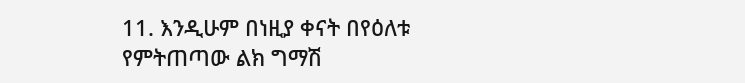11. እንዲሁም በነዚያ ቀናት በየዕለቱ የምትጠጣው ልክ ግማሽ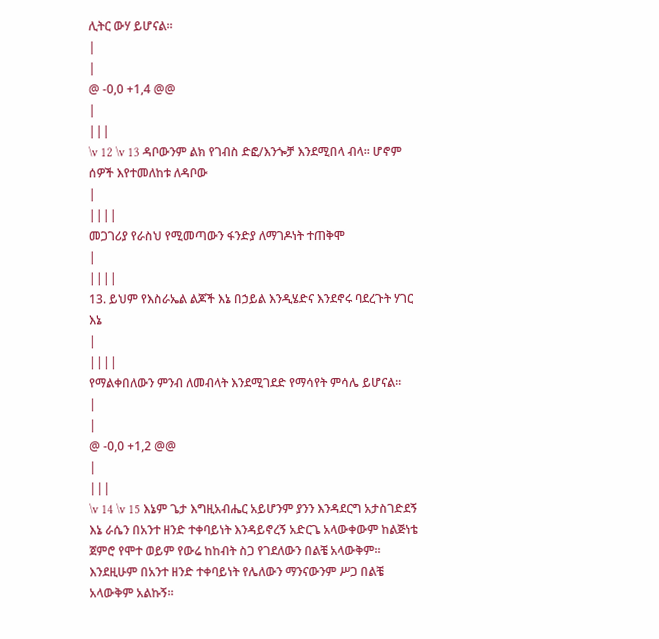ሊትር ውሃ ይሆናል፡፡
|
|
@ -0,0 +1,4 @@
|
|||
\v 12 \v 13 ዳቦውንም ልክ የገብስ ድፎ/እንጐቻ እንደሚበላ ብላ፡፡ ሆኖም ሰዎች እየተመለከቱ ለዳቦው
|
||||
መጋገሪያ የራስህ የሚመጣውን ፋንድያ ለማገዶነት ተጠቅሞ
|
||||
13. ይህም የእስራኤል ልጆች እኔ በኃይል እንዲሄድና እንደኖሩ ባደረጉት ሃገር እኔ
|
||||
የማልቀበለውን ምንብ ለመብላት እንደሚገደድ የማሳየት ምሳሌ ይሆናል፡፡
|
|
@ -0,0 +1,2 @@
|
|||
\v 14 \v 15 እኔም ጌታ እግዚአብሔር አይሆንም ያንን እንዳደርግ አታስገድደኝ እኔ ራሴን በአንተ ዘንድ ተቀባይነት እንዳይኖረኝ አድርጌ አላውቀውም ከልጅነቴ ጀምሮ የሞተ ወይም የውሬ ከከብት ስጋ የገደለውን በልቼ አላውቅም፡፡ እንደዚሁም በአንተ ዘንድ ተቀባይነት የሌለውን ማንናውንም ሥጋ በልቼ አላውቅም አልኩኝ፡፡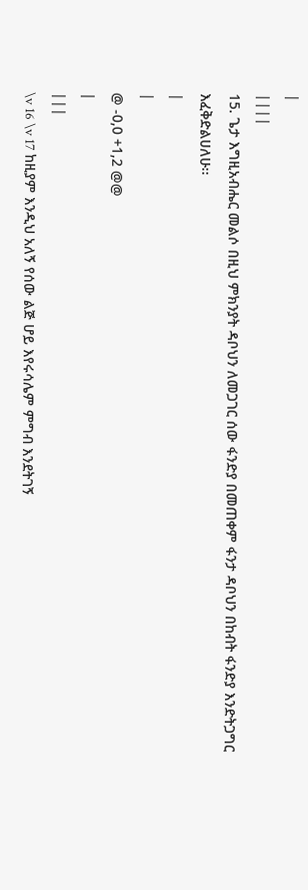|
||||
15. ጌታ እግዚአብሔር መልሶ በዚህ ምክንያት ዳቦህን ለመጋገር ሰው ፋንድያ በመጠቀም ፋንታ ዳቦህን በከብት ፋንድያ እንድትጋግር እፈቅድልሀለሁ፡፡
|
|
@ -0,0 +1,2 @@
|
|||
\v 16 \v 17 ከዚያም እንዲህ አለኝ የሰው ልጅ ሆይ እየሩሳሌም ምግብ እንደትገኝ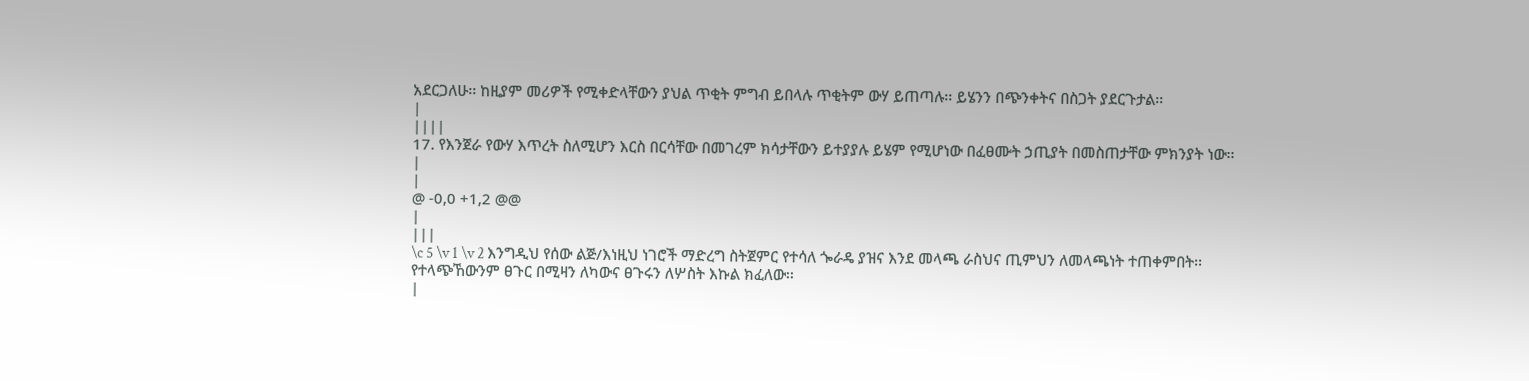አደርጋለሁ፡፡ ከዚያም መሪዎች የሚቀድላቸውን ያህል ጥቂት ምግብ ይበላሉ ጥቂትም ውሃ ይጠጣሉ፡፡ ይሄንን በጭንቀትና በስጋት ያደርጉታል፡፡
|
||||
17. የእንጀራ የውሃ እጥረት ስለሚሆን እርስ በርሳቸው በመገረም ክሳታቸውን ይተያያሉ ይሄም የሚሆነው በፈፀሙት ኃጢያት በመስጠታቸው ምክንያት ነው፡፡
|
|
@ -0,0 +1,2 @@
|
|||
\c 5 \v 1 \v 2 እንግዲህ የሰው ልጅ/እነዚህ ነገሮች ማድረግ ስትጀምር የተሳለ ጐራዴ ያዝና እንደ መላጫ ራስህና ጢምህን ለመላጫነት ተጠቀምበት፡፡ የተላጭኸውንም ፀጉር በሚዛን ለካውና ፀጉሩን ለሦስት እኩል ክፈለው፡፡
|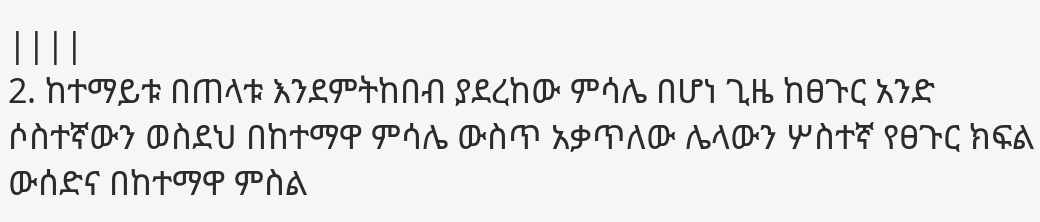||||
2. ከተማይቱ በጠላቱ እንደምትከበብ ያደረከው ምሳሌ በሆነ ጊዜ ከፀጉር አንድ ሶስተኛውን ወስደህ በከተማዋ ምሳሌ ውስጥ አቃጥለው ሌላውን ሦስተኛ የፀጉር ክፍል ውሰድና በከተማዋ ምስል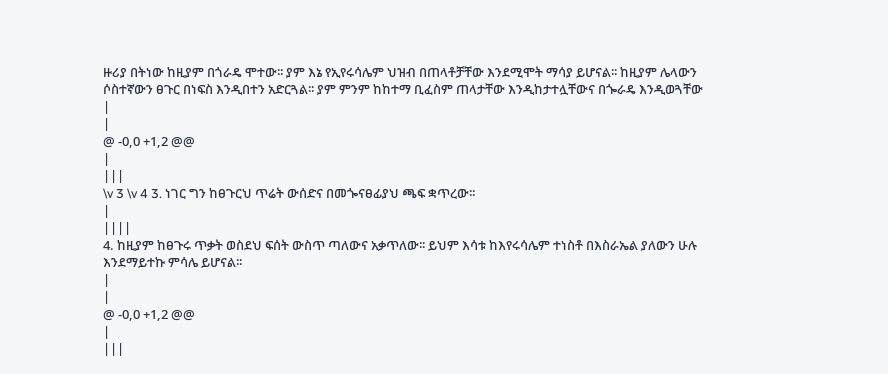ዙሪያ በትነው ከዚያም በጎራዴ ሞተው፡፡ ያም እኔ የኢየሩሳሌም ህዝብ በጠላቶቻቸው እንደሚሞት ማሳያ ይሆናል፡፡ ከዚያም ሌላውን ሶስተኛውን ፀጉር በነፍስ እንዲበተን አድርጓል፡፡ ያም ምንም ከከተማ ቢፈስም ጠላታቸው እንዲከታተሏቸውና በጐራዴ እንዲወጓቸው
|
|
@ -0,0 +1,2 @@
|
|||
\v 3 \v 4 3. ነገር ግን ከፀጉርህ ጥሬት ውሰድና በመጐናፀፊያህ ጫፍ ቋጥረው፡፡
|
||||
4. ከዚያም ከፀጉሩ ጥቃት ወስደህ ፍሰት ውስጥ ጣለውና አቃጥለው፡፡ ይህም እሳቱ ከእየሩሳሌም ተነስቶ በእስራኤል ያለውን ሁሉ እንደማይተኩ ምሳሌ ይሆናል፡፡
|
|
@ -0,0 +1,2 @@
|
|||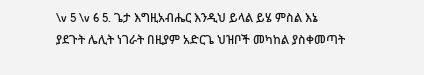\v 5 \v 6 5. ጌታ እግዚአብሔር እንዲህ ይላል ይሄ ምስል እኔ ያደጉት ሌሊት ነገራት በዚያም አድርጌ ህዝቦች መካከል ያስቀመጣት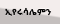ኢየሩሳሌምን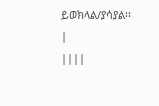ይወክላል/ያሳያል፡፡
|
||||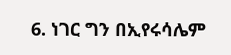6. ነገር ግን በኢየሩሳሌም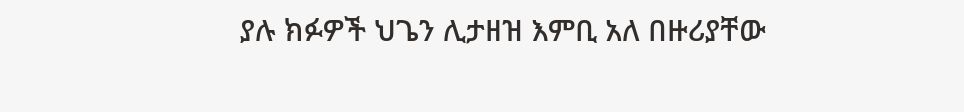ያሉ ክፉዎች ህጌን ሊታዘዝ እምቢ አለ በዙሪያቸው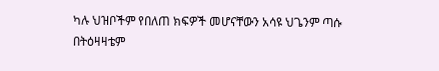ካሉ ህዝቦችም የበለጠ ክፍዎች መሆናቸውን አሳዩ ህጌንም ጣሱ በትዕዛዛቴም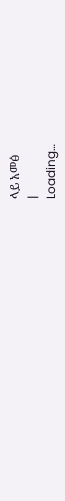ላይ አመፅ
|
Loading…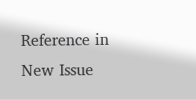Reference in New Issue